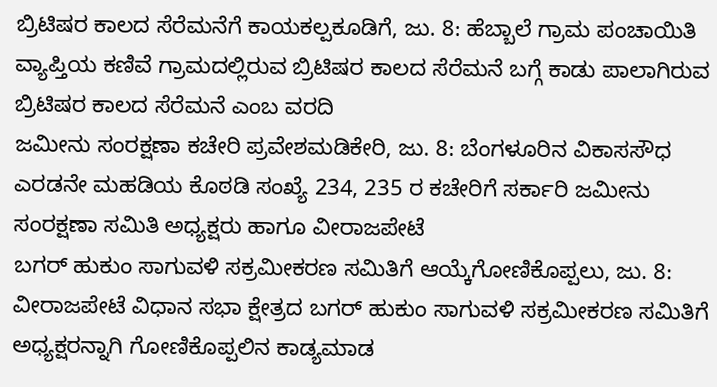ಬ್ರಿಟಿಷರ ಕಾಲದ ಸೆರೆಮನೆಗೆ ಕಾಯಕಲ್ಪಕೂಡಿಗೆ, ಜು. 8: ಹೆಬ್ಬಾಲೆ ಗ್ರಾಮ ಪಂಚಾಯಿತಿ ವ್ಯಾಪ್ತಿಯ ಕಣಿವೆ ಗ್ರಾಮದಲ್ಲಿರುವ ಬ್ರಿಟಿಷರ ಕಾಲದ ಸೆರೆಮನೆ ಬಗ್ಗೆ ಕಾಡು ಪಾಲಾಗಿರುವ ಬ್ರಿಟಿಷರ ಕಾಲದ ಸೆರೆಮನೆ ಎಂಬ ವರದಿ
ಜಮೀನು ಸಂರಕ್ಷಣಾ ಕಚೇರಿ ಪ್ರವೇಶಮಡಿಕೇರಿ, ಜು. 8: ಬೆಂಗಳೂರಿನ ವಿಕಾಸಸೌಧ ಎರಡನೇ ಮಹಡಿಯ ಕೊಠಡಿ ಸಂಖ್ಯೆ 234, 235 ರ ಕಚೇರಿಗೆ ಸರ್ಕಾರಿ ಜಮೀನು ಸಂರಕ್ಷಣಾ ಸಮಿತಿ ಅಧ್ಯಕ್ಷರು ಹಾಗೂ ವೀರಾಜಪೇಟೆ
ಬಗರ್ ಹುಕುಂ ಸಾಗುವಳಿ ಸಕ್ರಮೀಕರಣ ಸಮಿತಿಗೆ ಆಯ್ಕೆಗೋಣಿಕೊಪ್ಪಲು, ಜು. 8: ವೀರಾಜಪೇಟೆ ವಿಧಾನ ಸಭಾ ಕ್ಷೇತ್ರದ ಬಗರ್ ಹುಕುಂ ಸಾಗುವಳಿ ಸಕ್ರಮೀಕರಣ ಸಮಿತಿಗೆ ಅಧ್ಯಕ್ಷರನ್ನಾಗಿ ಗೋಣಿಕೊಪ್ಪಲಿನ ಕಾಡ್ಯಮಾಡ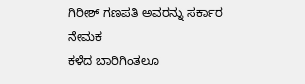ಗಿರೀಶ್ ಗಣಪತಿ ಅವರನ್ನು ಸರ್ಕಾರ ನೇಮಕ
ಕಳೆದ ಬಾರಿಗಿಂತಲೂ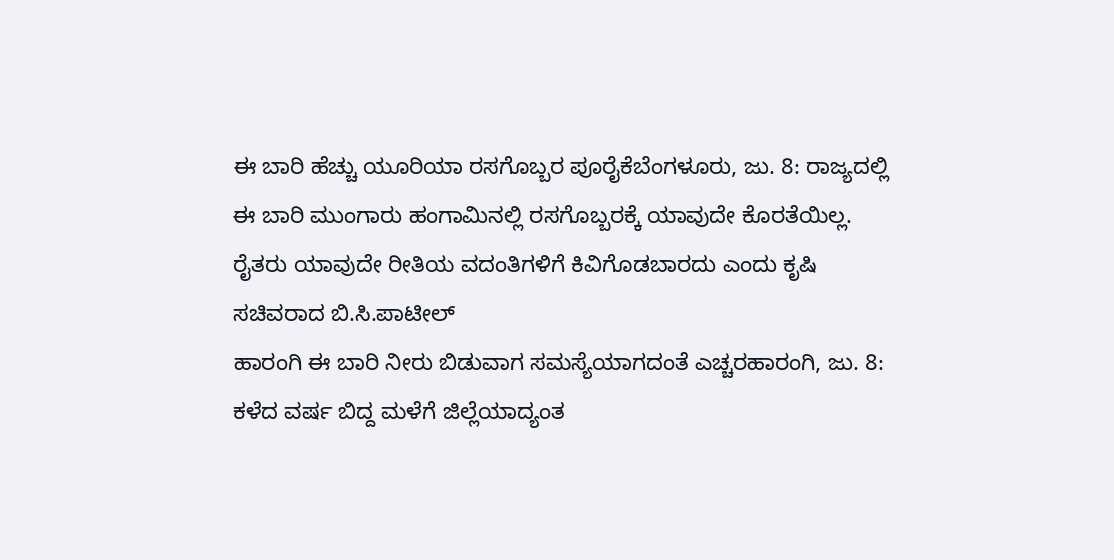ಈ ಬಾರಿ ಹೆಚ್ಚು ಯೂರಿಯಾ ರಸಗೊಬ್ಬರ ಪೂರೈಕೆಬೆಂಗಳೂರು, ಜು. 8: ರಾಜ್ಯದಲ್ಲಿ ಈ ಬಾರಿ ಮುಂಗಾರು ಹಂಗಾಮಿನಲ್ಲಿ ರಸಗೊಬ್ಬರಕ್ಕೆ ಯಾವುದೇ ಕೊರತೆಯಿಲ್ಲ. ರೈತರು ಯಾವುದೇ ರೀತಿಯ ವದಂತಿಗಳಿಗೆ ಕಿವಿಗೊಡಬಾರದು ಎಂದು ಕೃಷಿ ಸಚಿವರಾದ ಬಿ.ಸಿ.ಪಾಟೀಲ್
ಹಾರಂಗಿ ಈ ಬಾರಿ ನೀರು ಬಿಡುವಾಗ ಸಮಸ್ಯೆಯಾಗದಂತೆ ಎಚ್ಚರಹಾರಂಗಿ, ಜು. 8: ಕಳೆದ ವರ್ಷ ಬಿದ್ದ ಮಳೆಗೆ ಜಿಲ್ಲೆಯಾದ್ಯಂತ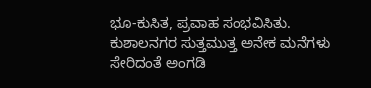ಭೂ-ಕುಸಿತ, ಪ್ರವಾಹ ಸಂಭವಿಸಿತು. ಕುಶಾಲನಗರ ಸುತ್ತಮುತ್ತ ಅನೇಕ ಮನೆಗಳು ಸೇರಿದಂತೆ ಅಂಗಡಿ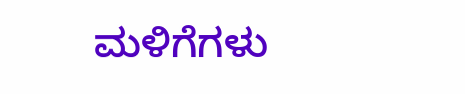ಮಳಿಗೆಗಳು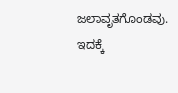ಜಲಾವೃತಗೊಂಡವು. ಇದಕ್ಕೆ